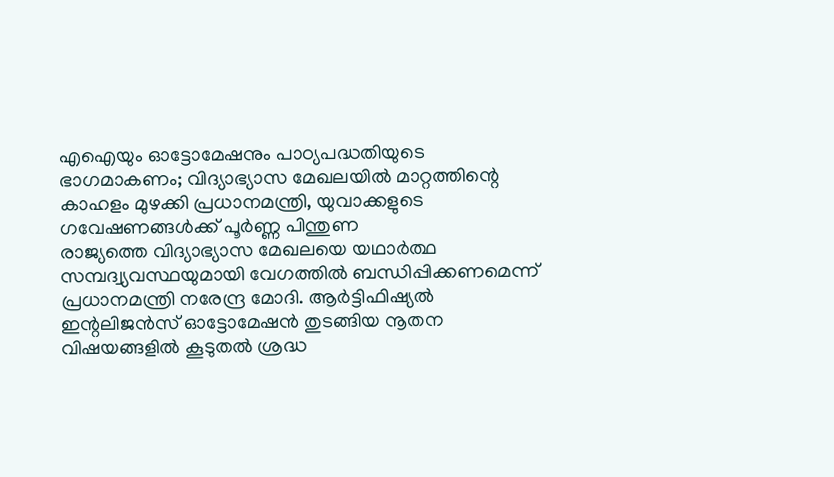എഐയും ഓട്ടോമേഷനും പാഠ്യപദ്ധതിയുടെ ഭാഗമാകണം; വിദ്യാഭ്യാസ മേഖലയിൽ മാറ്റത്തിന്റെ കാഹളം മുഴക്കി പ്രധാനമന്ത്രി, യുവാക്കളുടെ ഗവേഷണങ്ങൾക്ക് പൂർണ്ണ പിന്തുണ
രാജ്യത്തെ വിദ്യാഭ്യാസ മേഖലയെ യഥാർത്ഥ സമ്പദ്വ്യവസ്ഥയുമായി വേഗത്തിൽ ബന്ധിപ്പിക്കണമെന്ന് പ്രധാനമന്ത്രി നരേന്ദ്ര മോദി. ആർട്ടിഫിഷ്യൽ ഇന്റലിജൻസ് ഓട്ടോമേഷൻ തുടങ്ങിയ നൂതന വിഷയങ്ങളിൽ കൂടുതൽ ശ്രദ്ധ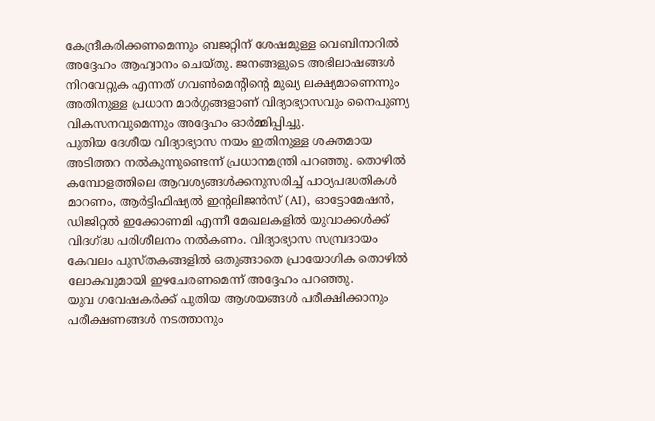കേന്ദ്രീകരിക്കണമെന്നും ബജറ്റിന് ശേഷമുള്ള വെബിനാറിൽ അദ്ദേഹം ആഹ്വാനം ചെയ്തു. ജനങ്ങളുടെ അഭിലാഷങ്ങൾ നിറവേറ്റുക എന്നത് ഗവൺമെന്റിന്റെ മുഖ്യ ലക്ഷ്യമാണെന്നും അതിനുള്ള പ്രധാന മാർഗ്ഗങ്ങളാണ് വിദ്യാഭ്യാസവും നൈപുണ്യ വികസനവുമെന്നും അദ്ദേഹം ഓർമ്മിപ്പിച്ചു.
പുതിയ ദേശീയ വിദ്യാഭ്യാസ നയം ഇതിനുള്ള ശക്തമായ അടിത്തറ നൽകുന്നുണ്ടെന്ന് പ്രധാനമന്ത്രി പറഞ്ഞു. തൊഴിൽ കമ്പോളത്തിലെ ആവശ്യങ്ങൾക്കനുസരിച്ച് പാഠ്യപദ്ധതികൾ മാറണം, ആർട്ടിഫിഷ്യൽ ഇന്റലിജൻസ് (AI), ഓട്ടോമേഷൻ, ഡിജിറ്റൽ ഇക്കോണമി എന്നീ മേഖലകളിൽ യുവാക്കൾക്ക് വിദഗ്ദ്ധ പരിശീലനം നൽകണം. വിദ്യാഭ്യാസ സമ്പ്രദായം കേവലം പുസ്തകങ്ങളിൽ ഒതുങ്ങാതെ പ്രായോഗിക തൊഴിൽ ലോകവുമായി ഇഴചേരണമെന്ന് അദ്ദേഹം പറഞ്ഞു.
യുവ ഗവേഷകർക്ക് പുതിയ ആശയങ്ങൾ പരീക്ഷിക്കാനും പരീക്ഷണങ്ങൾ നടത്താനും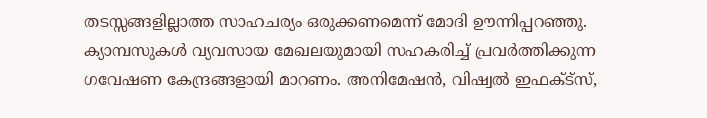തടസ്സങ്ങളില്ലാത്ത സാഹചര്യം ഒരുക്കണമെന്ന് മോദി ഊന്നിപ്പറഞ്ഞു. ക്യാമ്പസുകൾ വ്യവസായ മേഖലയുമായി സഹകരിച്ച് പ്രവർത്തിക്കുന്ന ഗവേഷണ കേന്ദ്രങ്ങളായി മാറണം. അനിമേഷൻ, വിഷ്വൽ ഇഫക്ട്സ്,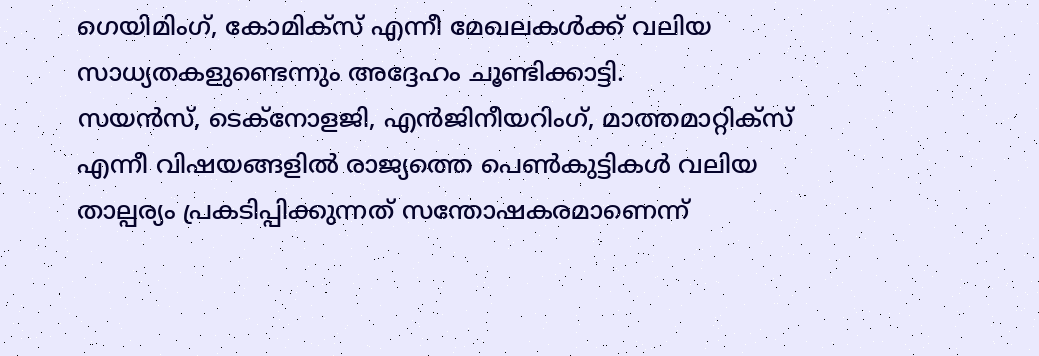ഗെയിമിംഗ്, കോമിക്സ് എന്നീ മേഖലകൾക്ക് വലിയ സാധ്യതകളുണ്ടെന്നും അദ്ദേഹം ചൂണ്ടിക്കാട്ടി.
സയൻസ്, ടെക്നോളജി, എൻജിനീയറിംഗ്, മാത്തമാറ്റിക്സ് എന്നീ വിഷയങ്ങളിൽ രാജ്യത്തെ പെൺകുട്ടികൾ വലിയ താല്പര്യം പ്രകടിപ്പിക്കുന്നത് സന്തോഷകരമാണെന്ന്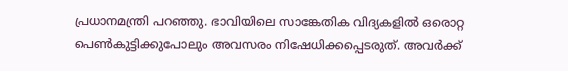പ്രധാനമന്ത്രി പറഞ്ഞു. ഭാവിയിലെ സാങ്കേതിക വിദ്യകളിൽ ഒരൊറ്റ പെൺകുട്ടിക്കുപോലും അവസരം നിഷേധിക്കപ്പെടരുത്. അവർക്ക്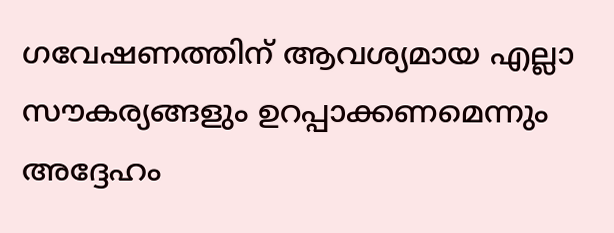ഗവേഷണത്തിന് ആവശ്യമായ എല്ലാ സൗകര്യങ്ങളും ഉറപ്പാക്കണമെന്നും അദ്ദേഹം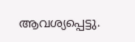ആവശ്യപ്പെട്ടു.